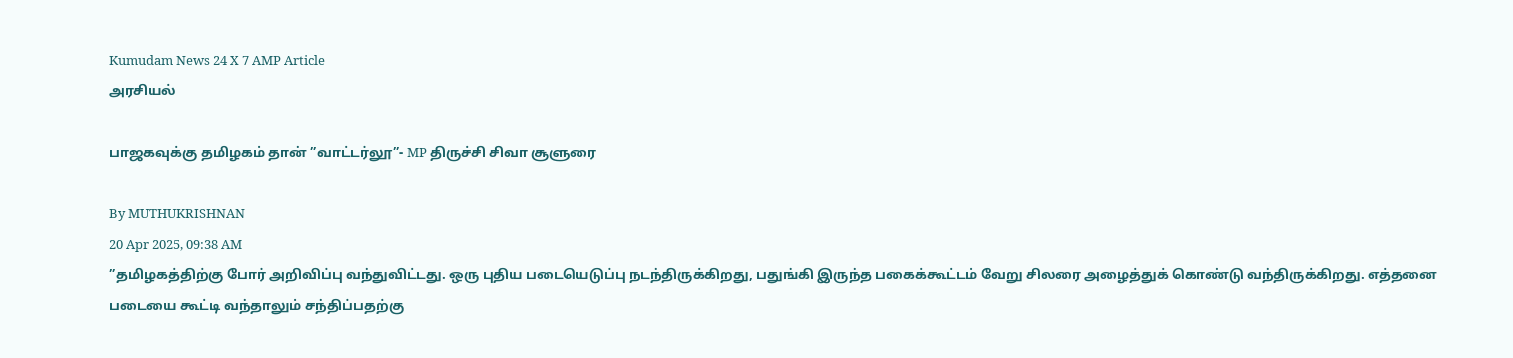Kumudam News 24 X 7 AMP Article
அரசியல்

பாஜகவுக்கு தமிழகம் தான் ”வாட்டர்லூ”- MP திருச்சி சிவா சூளுரை

By MUTHUKRISHNAN
20 Apr 2025, 09:38 AM
”தமிழகத்திற்கு போர் அறிவிப்பு வந்துவிட்டது. ஒரு புதிய படையெடுப்பு நடந்திருக்கிறது, பதுங்கி இருந்த பகைக்கூட்டம் வேறு சிலரை அழைத்துக் கொண்டு வந்திருக்கிறது. எத்தனை படையை கூட்டி வந்தாலும் சந்திப்பதற்கு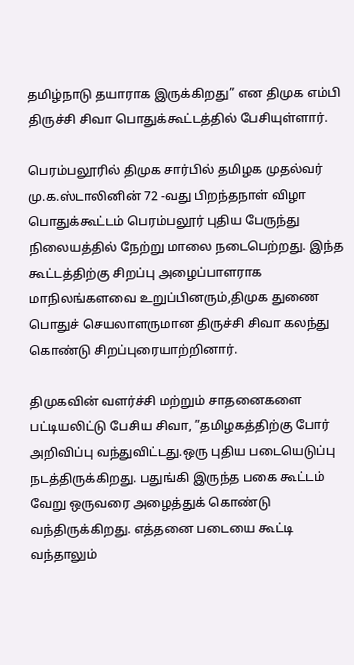தமிழ்நாடு தயாராக இருக்கிறது” என திமுக எம்பி திருச்சி சிவா பொதுக்கூட்டத்தில் பேசியுள்ளார்.

பெரம்பலூரில் திமுக சார்பில் தமிழக முதல்வர் மு.க.ஸ்டாலினின் 72 -வது பிறந்தநாள் விழா பொதுக்கூட்டம் பெரம்பலூர் புதிய பேருந்து நிலையத்தில் நேற்று மாலை நடைபெற்றது. இந்த கூட்டத்திற்கு சிறப்பு அழைப்பாளராக மாநிலங்களவை உறுப்பினரும்,திமுக துணை பொதுச் செயலாளருமான திருச்சி சிவா கலந்து கொண்டு சிறப்புரையாற்றினார்.

திமுகவின் வளர்ச்சி மற்றும் சாதனைகளை பட்டியலிட்டு பேசிய சிவா, ”தமிழகத்திற்கு போர் அறிவிப்பு வந்துவிட்டது.ஒரு புதிய படையெடுப்பு நடத்திருக்கிறது. பதுங்கி இருந்த பகை கூட்டம் வேறு ஒருவரை அழைத்துக் கொண்டு வந்திருக்கிறது. எத்தனை படையை கூட்டி வந்தாலும்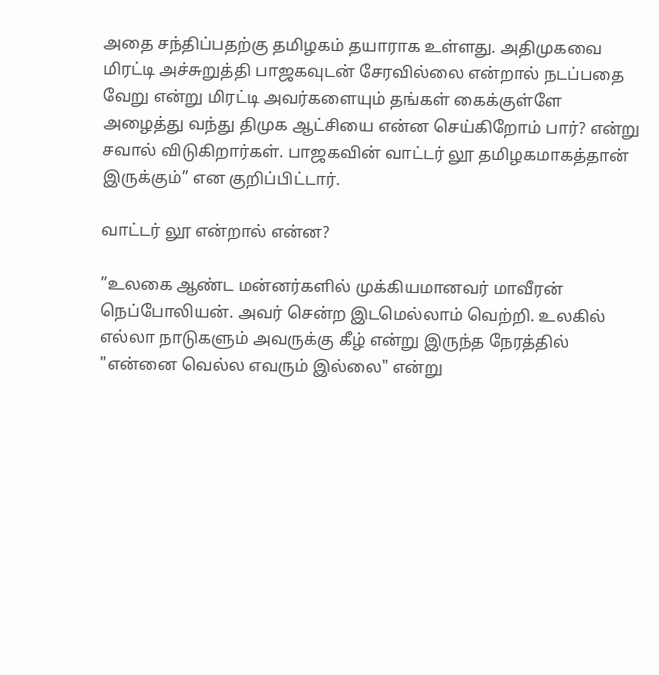அதை சந்திப்பதற்கு தமிழகம் தயாராக உள்ளது. அதிமுகவை மிரட்டி அச்சுறுத்தி பாஜகவுடன் சேரவில்லை என்றால் நடப்பதை வேறு என்று மிரட்டி அவர்களையும் தங்கள் கைக்குள்ளே அழைத்து வந்து திமுக ஆட்சியை என்ன செய்கிறோம் பார்? என்று சவால் விடுகிறார்கள். பாஜகவின் வாட்டர் லூ தமிழகமாகத்தான் இருக்கும்” என குறிப்பிட்டார்.

வாட்டர் லூ என்றால் என்ன?

”உலகை ஆண்ட மன்னர்களில் முக்கியமானவர் மாவீரன் நெப்போலியன். அவர் சென்ற இடமெல்லாம் வெற்றி. உலகில் எல்லா நாடுகளும் அவருக்கு கீழ் என்று இருந்த நேரத்தில் "என்னை வெல்ல எவரும் இல்லை" என்று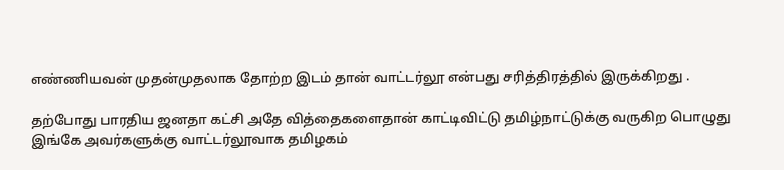எண்ணியவன் முதன்முதலாக தோற்ற இடம் தான் வாட்டர்லூ என்பது சரித்திரத்தில் இருக்கிறது .

தற்போது பாரதிய ஜனதா கட்சி அதே வித்தைகளைதான் காட்டிவிட்டு தமிழ்நாட்டுக்கு வருகிற பொழுது இங்கே அவர்களுக்கு வாட்டர்லூவாக தமிழகம்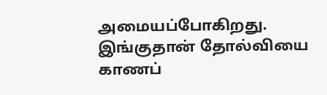அமையப்போகிறது. இங்குதான் தோல்வியை காணப்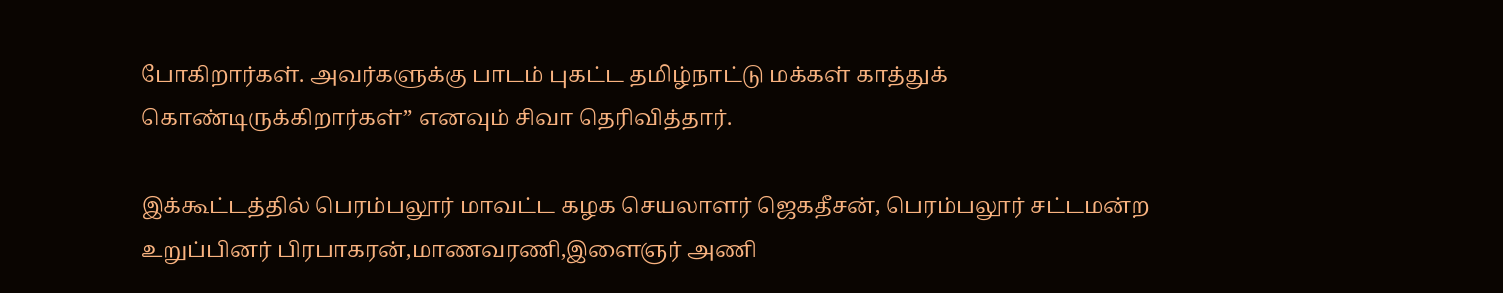போகிறார்கள். அவர்களுக்கு பாடம் புகட்ட தமிழ்நாட்டு மக்கள் காத்துக் கொண்டிருக்கிறார்கள்” எனவும் சிவா தெரிவித்தார்.

இக்கூட்டத்தில் பெரம்பலூர் மாவட்ட கழக செயலாளர் ஜெகதீசன், பெரம்பலூர் சட்டமன்ற உறுப்பினர் பிரபாகரன்,மாணவரணி,இளைஞர் அணி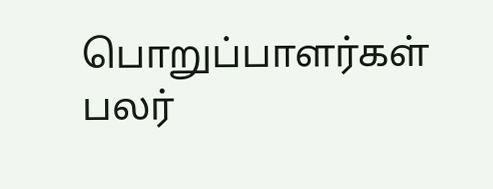பொறுப்பாளர்கள் பலர்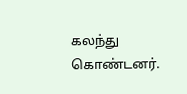கலந்து கொண்டனர்.